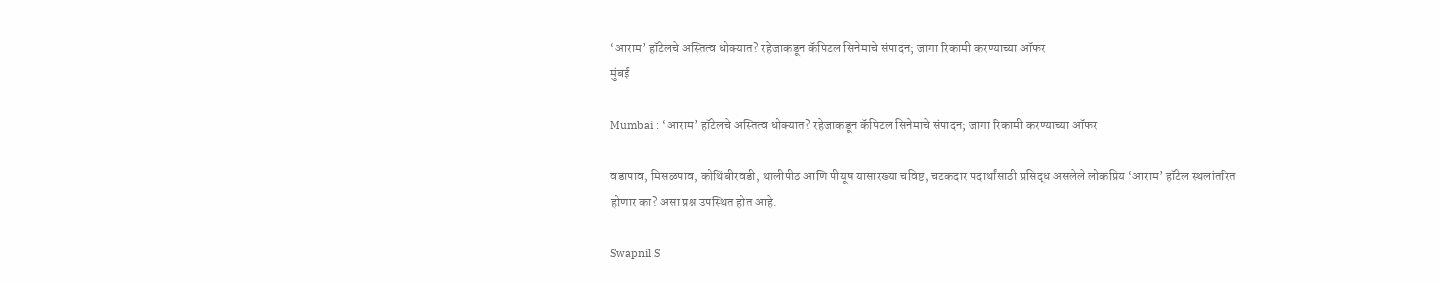‘आराम’ हॉटेलचे अस्तित्व धोक्यात? रहेजाकडून कॅपिटल सिनेमाचे संपादन; जागा रिकामी करण्याच्या ऑफर
मुंबई

Mumbai : ‘आराम’ हॉटेलचे अस्तित्व धोक्यात? रहेजाकडून कॅपिटल सिनेमाचे संपादन; जागा रिकामी करण्याच्या ऑफर

वडापाव, मिसळपाव, कोथिंबीरवडी, थालीपीठ आणि पीयूष यासारख्या चविष्ट, चटकदार पदार्थांसाठी प्रसिद्ध असलेले लोकप्रिय ‘आराम’ हॉटेल स्थलांतरित होणार का? असा प्रश्न उपस्थित होत आहे.

Swapnil S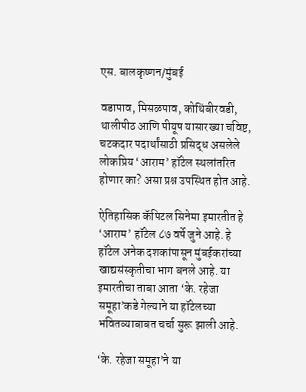एस. बालकृष्णन/मुंबई

वडापाव, मिसळपाव, कोथिंबीरवडी, थालीपीठ आणि पीयूष यासारख्या चविष्ट, चटकदार पदार्थांसाठी प्रसिद्ध असलेले लोकप्रिय ‘आराम’ हॉटेल स्थलांतरित होणार का? असा प्रश्न उपस्थित होत आहे.

ऐतिहासिक कॅपिटल सिनेमा इमारतीत हे ‘आराम’ हॉटेल ८७ वर्षे जुने आहे. हे हॉटेल अनेक दशकांपासून मुंबईकरांच्या खाद्यसंस्कृतीचा भाग बनले आहे. या इमारतीचा ताबा आता ‘के. रहेजा समूहा’कडे गेल्याने या हॉटेलच्या भवितव्याबाबत चर्चा सुरू झाली आहे.

‘के. रहेजा समूहा’ने या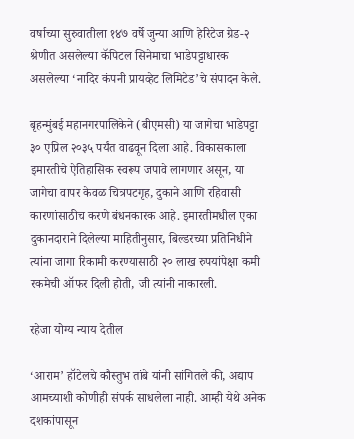वर्षाच्या सुरुवातीला १४७ वर्षे जुन्या आणि हेरिटेज ग्रेड-२ श्रेणीत असलेल्या कॅपिटल सिनेमाचा भाडेपट्टाधारक असलेल्या ‘नादिर कंपनी प्रायव्हेट लिमिटेड’चे संपादन केले.

बृहन्मुंबई महानगरपालिकेने (बीएमसी) या जागेचा भाडेपट्टा ३० एप्रिल २०३५ पर्यंत वाढवून दिला आहे. विकासकाला इमारतीचे ऐतिहासिक स्वरूप जपावे लागणार असून, या जागेचा वापर केवळ चित्रपटगृह, दुकाने आणि रहिवासी कारणांसाठीच करणे बंधनकारक आहे. इमारतीमधील एका दुकानदाराने दिलेल्या माहितीनुसार, बिल्डरच्या प्रतिनिधीने त्यांना जागा रिकामी करण्यासाठी २० लाख रुपयांपेक्षा कमी रकमेची ऑफर दिली होती, जी त्यांनी नाकारली.

रहेजा योग्य न्याय देतील

‘आराम’ हॉटेलचे कौस्तुभ तांबे यांनी सांगितले की, अद्याप आमच्याशी कोणीही संपर्क साधलेला नाही. आम्ही येथे अनेक दशकांपासून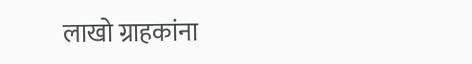लाखो ग्राहकांना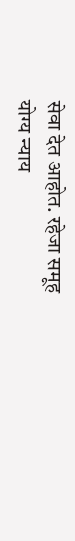सेवा देत आहोत. रहेजा समूह योग्य न्याय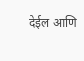देईल आणि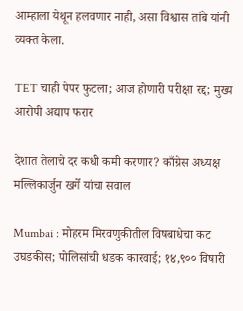आम्हाला येथून हलवणार नाही, असा विश्वास तांबे यांनी व्यक्त केला.

TET चाही पेपर फुटला; आज होणारी परीक्षा रद्द; मुख्य आरोपी अद्याप फरार

देशात तेलाचे दर कधी कमी करणार? काँग्रेस अध्यक्ष मल्लिकार्जुन खर्गे यांचा सवाल

Mumbai : मोहरम मिरवणुकीतील विषबाधेचा कट उघडकीस; पोलिसांची धडक कारवाई; १४,९०० विषारी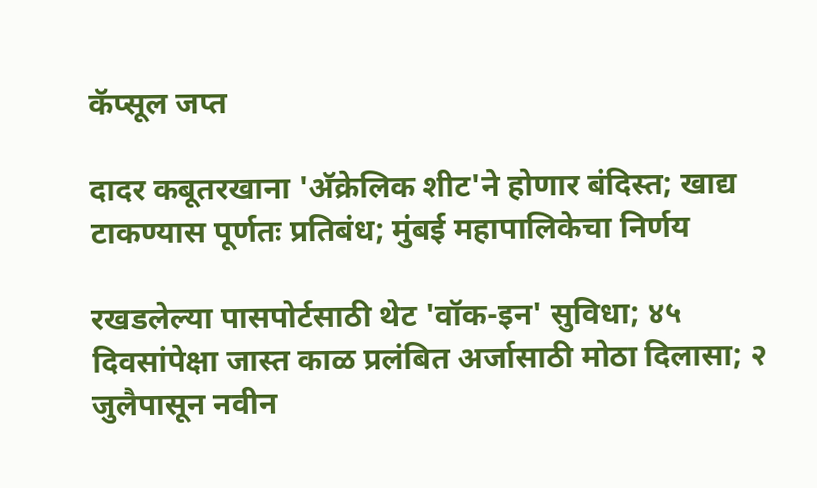कॅप्सूल जप्त

दादर कबूतरखाना 'अ‍ॅक्रेलिक शीट'ने होणार बंदिस्त; खाद्य टाकण्यास पूर्णतः प्रतिबंध; मुंबई महापालिकेचा निर्णय

रखडलेल्या पासपोर्टसाठी थेट 'वॉक-इन' सुविधा; ४५ दिवसांपेक्षा जास्त काळ प्रलंबित अर्जासाठी मोठा दिलासा; २ जुलैपासून नवीन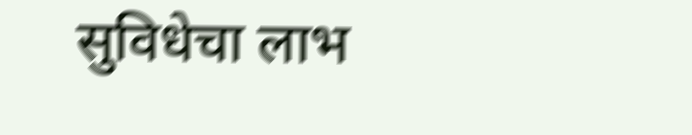सुविधेचा लाभ